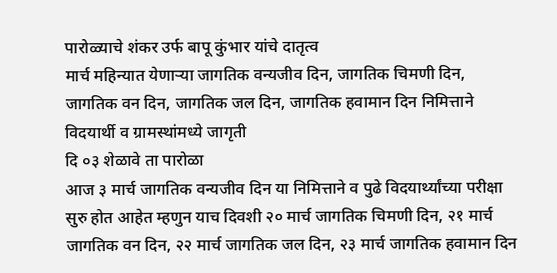पारोळ्याचे शंकर उर्फ बापू कुंभार यांचे दातृत्व
मार्च महिन्यात येणाऱ्या जागतिक वन्यजीव दिन, जागतिक चिमणी दिन, जागतिक वन दिन, जागतिक जल दिन, जागतिक हवामान दिन निमित्ताने विदयार्थी व ग्रामस्थांमध्ये जागृती
दि ०३ शेळावे ता पारोळा
आज ३ मार्च जागतिक वन्यजीव दिन या निमित्ताने व पुढे विदयार्थ्यांच्या परीक्षा सुरु होत आहेत म्हणुन याच दिवशी २० मार्च जागतिक चिमणी दिन, २१ मार्च जागतिक वन दिन, २२ मार्च जागतिक जल दिन, २३ मार्च जागतिक हवामान दिन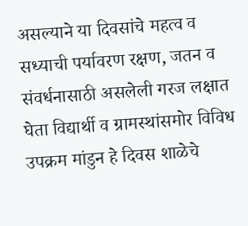असल्याने या दिवसांचे महत्व व सध्याची पर्यावरण रक्षण, जतन व संवर्धनासाठी असलेली गरज लक्षात घेता विद्यार्थी व ग्रामस्थांसमोर विविध उपक्रम मांडुन हे दिवस शाळेचे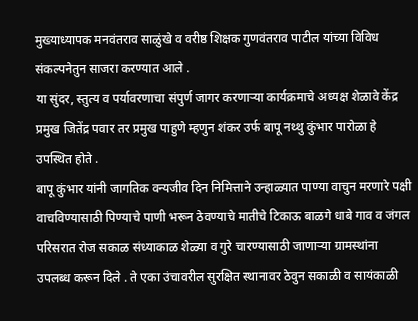मुख्याध्यापक मनवंतराव साळुंखे व वरीष्ठ शिक्षक गुणवंतराव पाटील यांच्या विविध संकल्पनेतुन साजरा करण्यात आले .
या सुंदर, स्तुत्य व पर्यावरणाचा संपुर्ण जागर करणाऱ्या कार्यक्रमाचे अध्यक्ष शेळावे केंद्र प्रमुख जितेंद्र पवार तर प्रमुख पाहुणे म्हणुन शंकर उर्फ बापू नथ्थु कुंभार पारोळा हे उपस्थित होते .
बापू कुंभार यांनी जागतिक वन्यजीव दिन निमित्ताने उन्हाळ्यात पाण्या वाचुन मरणारे पक्षी वाचविण्यासाठी पिण्याचे पाणी भरून ठेवण्याचे मातीचे टिकाऊ बाळगे धाबे गाव व जंगल परिसरात रोज सकाळ संध्याकाळ शेळ्या व गुरे चारण्यासाठी जाणाऱ्या ग्रामस्थांना उपलब्ध करून दिले . ते एका उंचावरील सुरक्षित स्थानावर ठेवुन सकाळी व सायंकाळी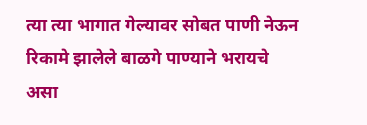त्या त्या भागात गेल्यावर सोबत पाणी नेऊन रिकामे झालेले बाळगे पाण्याने भरायचे असा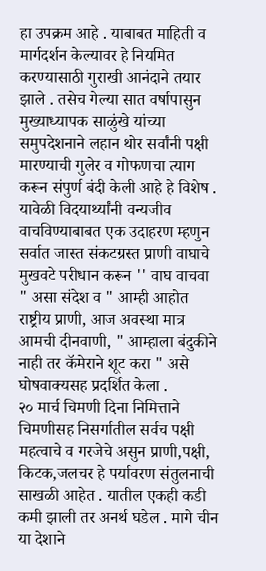हा उपक्रम आहे . याबाबत माहिती व मार्गदर्शन केल्यावर हे नियमित करण्यासाठी गुराखी आनंदाने तयार झाले . तसेच गेल्या सात वर्षापासुन मुख्याध्यापक साळुंखे यांच्या समुपदेशनाने लहान थोर सर्वांनी पक्षी मारण्याची गुलेर व गोफणचा त्याग करून संपुर्ण बंदी केली आहे हे विशेष .
यावेळी विदयार्थ्यांनी वन्यजीव वाचविण्याबाबत एक उदाहरण म्हणुन सर्वात जास्त संकटग्रस्त प्राणी वाघाचे मुखवटे परीधान करून '' वाघ वाचवा " असा संदेश व " आम्ही आहोत राष्ट्रीय प्राणी, आज अवस्था मात्र आमची दीनवाणी, " आम्हाला बंदुकीने नाही तर कॅमेराने शूट करा " असे घोषवाक्यसह प्रदर्शित केला .
२० मार्च चिमणी दिना निमित्ताने चिमणीसह निसर्गातील सर्वच पक्षी महत्वाचे व गरजेचे असुन प्राणी,पक्षी, किटक,जलचर हे पर्यावरण संतुलनाची साखळी आहेत . यातील एकही कडी कमी झाली तर अनर्थ घडेल . मागे चीन या देशाने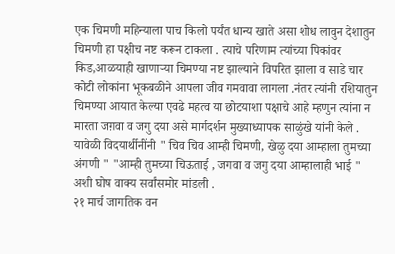एक चिमणी महिन्याला पाच किलो पर्यंत धान्य खाते असा शोध लावुन देशातुन चिमणी हा पक्षीच नष्ट करून टाकला . त्याचे परिणाम त्यांच्या पिकांवर किड,आळयाही खाणाऱ्या चिमण्या नष्ट झाल्याने विपरित झाला व साडे चार कोटी लोकांना भूकबळीने आपला जीव गमवावा लागला .नंतर त्यांनी रशियातुन चिमण्या आयात केल्या एवढे महत्व या छोटयाशा पक्षाचे आहे म्हणुन त्यांना न मारता जग़वा व जगु दया असे मार्गदर्शन मुख्याध्यापक साळुंखे यांनी केले . यावेळी विदयार्थीनींनी " चिव चिव आम्ही चिमणी, खेळु दया आम्हाला तुमच्या अंगणी " "आम्ही तुमच्या चिऊताई , जगवा व जगु दया आम्हालाही भाई " अशी घोष वाक्य सर्वांसमोर मांडली .
२१ मार्च जागतिक वन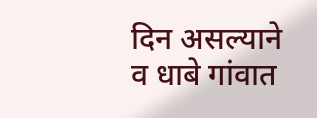दिन असल्याने व धाबे गांवात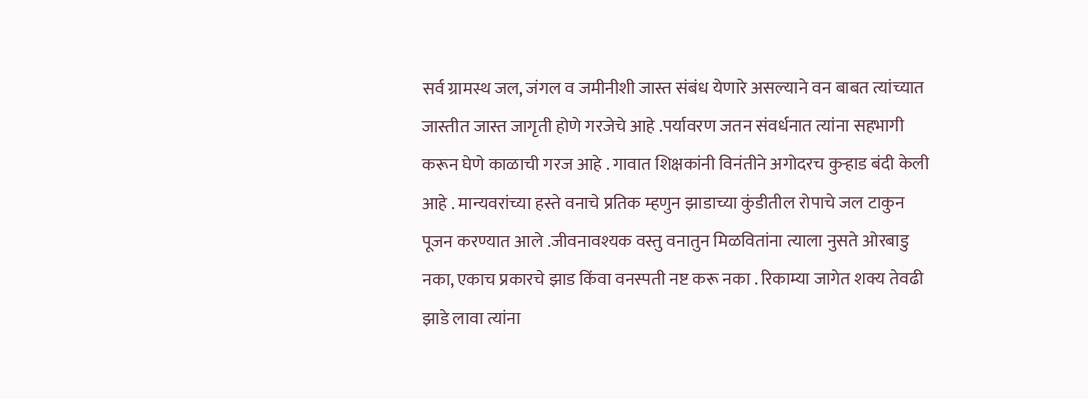सर्व ग्रामस्थ जल, जंगल व जमीनीशी जास्त संबंध येणारे असल्याने वन बाबत त्यांच्यात जास्तीत जास्त जागृती होणे गरजेचे आहे .पर्यावरण जतन संवर्धनात त्यांना सहभागी करून घेणे काळाची गरज आहे . गावात शिक्षकांनी विनंतीने अगोदरच कुऱ्हाड बंदी केली आहे . मान्यवरांच्या हस्ते वनाचे प्रतिक म्हणुन झाडाच्या कुंडीतील रोपाचे जल टाकुन पूजन करण्यात आले .जीवनावश्यक वस्तु वनातुन मिळवितांना त्याला नुसते ओरबाडु नका, एकाच प्रकारचे झाड किंवा वनस्पती नष्ट करू नका . रिकाम्या जागेत शक्य तेवढी झाडे लावा त्यांना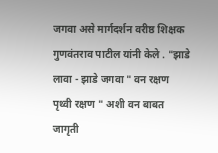जगवा असे मार्गदर्शन वरीष्ठ शिक्षक गुणवंतराव पाटील यांनी केले . "झाडे लावा - झाडे जगवा " वन रक्षण पृथ्वी रक्षण " अशी वन बाबत जागृती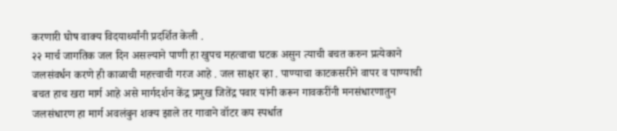करणारी घोष वाक्य विदयार्थ्यांनी प्रदर्शित केली .
२२ मार्च जागतिक जल दिन असल्याने पाणी हा खुपच महत्वाचा घटक असुन त्याची बचत करुन प्रत्येकाने जलसंवर्धन करणे ही काळाची महत्त्वाची गरज आहे . जल साक्षर व्हा . पाण्याचा काटकसरीने वापर व पाण्याची बचत हाच खरा मार्ग आहे असे मार्गदर्शन केंद्र प्रमुख जितेंद्र पवार यांनी करून गावकरींनी मनसंधारणातुन जलसंधारण हा मार्ग अवलंबुन शक्य झाले तर गावाने वॉटर कप स्पर्धात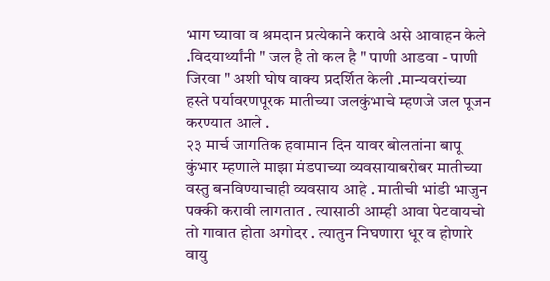भाग घ्यावा व श्रमदान प्रत्येकाने करावे असे आवाहन केले .विदयार्थ्यांनी " जल है तो कल है " पाणी आडवा - पाणी जिरवा " अशी घोष वाक्य प्रदर्शित केली .मान्यवरांच्या हस्ते पर्यावरणपूरक मातीच्या जलकुंभाचे म्हणजे जल पूजन करण्यात आले .
२३ मार्च जागतिक हवामान दिन यावर बोलतांना बापू कुंभार म्हणाले माझा मंडपाच्या व्यवसायाबरोबर मातीच्या वस्तु बनविण्याचाही व्यवसाय आहे . मातीची भांडी भाजुन पक्की करावी लागतात . त्यासाठी आम्ही आवा पेटवायचो तो गावात होता अगोदर . त्यातुन निघणारा धूर व होणारे वायु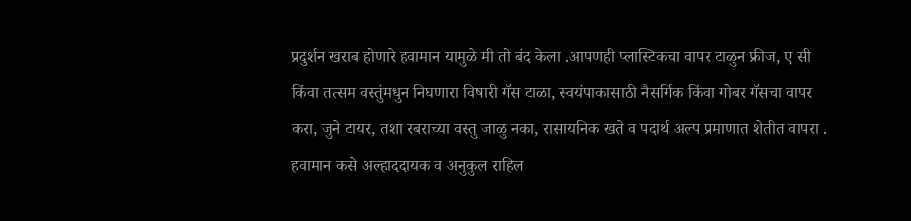प्रदुर्शन खराब होणारे हवामान यामुळे मी तो बंद केला .आपणही प्लास्टिकचा वापर टाळुन फ्रीज, ए सी किंवा तत्सम वस्तुंमधुन निघणारा विषारी गॅस टाळा, स्वयंपाकासाठी नैसर्गिक किंवा गोबर गॅसचा वापर करा, जुने टायर, तशा रबराच्या वस्तु जाळु नका, रासायनिक खते व पदार्थ अल्प प्रमाणात शेतीत वापरा . हवामान कसे अल्हाददायक व अनुकुल राहिल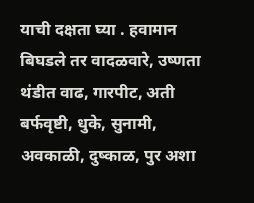याची दक्षता घ्या . हवामान बिघडले तर वादळवारे, उष्णता थंडीत वाढ, गारपीट, अती बर्फवृष्टी, धुके, सुनामी, अवकाळी, दुष्काळ, पुर अशा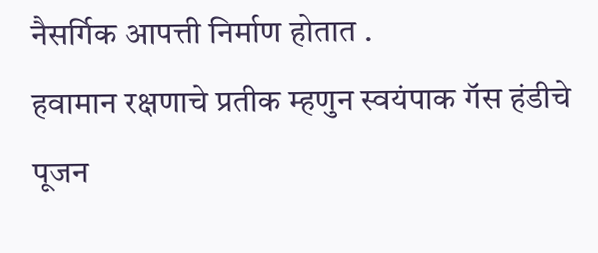नैसर्गिक आपत्ती निर्माण होतात .
हवामान रक्षणाचे प्रतीक म्हणुन स्वयंपाक गॅस हंडीचे पूजन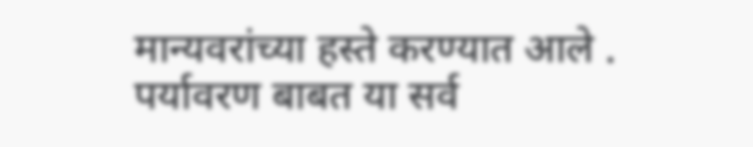मान्यवरांच्या हस्ते करण्यात आले .
पर्यावरण बाबत या सर्व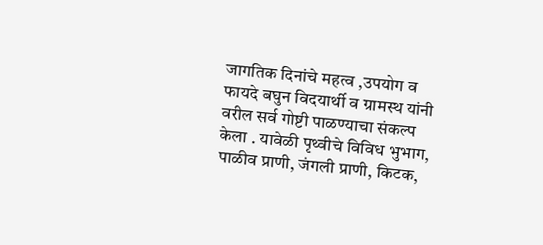जागतिक दिनांचे महत्व ,उपयोग व फायदे बघुन विदयार्थी व ग्रामस्थ यांनी वरील सर्व गोष्टी पाळण्याचा संकल्प केला . यावेळी पृथ्वीचे विविध भुभाग, पाळीव प्राणी, जंगली प्राणी, किटक,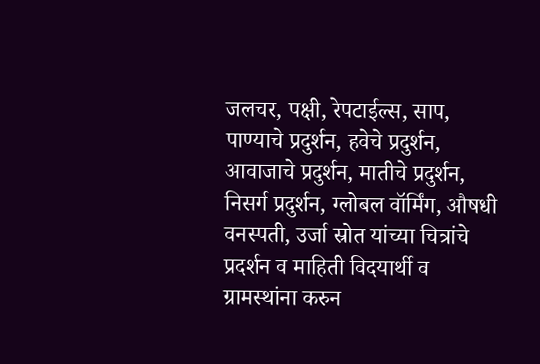जलचर, पक्षी, रेपटाईल्स, साप, पाण्याचे प्रदुर्शन, हवेचे प्रदुर्शन, आवाजाचे प्रदुर्शन, मातीचे प्रदुर्शन, निसर्ग प्रदुर्शन, ग्लोबल वॉर्मिंग, औषधी वनस्पती, उर्जा स्रोत यांच्या चित्रांचे प्रदर्शन व माहिती विदयार्थी व ग्रामस्थांना करुन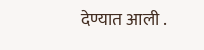देण्यात आली .